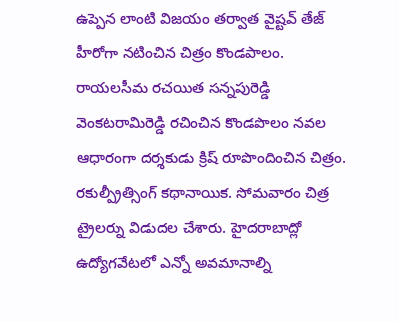ఉప్పెన లాంటి విజయం తర్వాత వైష్టవ్ తేజ్ హీరోగా నటించిన చిత్రం కొండపాలం. రాయలసీమ రచయిత సన్నపురెడ్డి వెంకటరామిరెడ్డి రచించిన కొండపొలం నవల ఆధారంగా దర్శకుడు క్రిష్ రూపొందించిన చిత్రం. రకుల్ప్రీత్సింగ్ కథానాయిక. సోమవారం చిత్ర ట్రైలర్ను విడుదల చేశారు. హైదరాబాద్లో ఉద్యోగవేటలో ఎన్నో అవమానాల్ని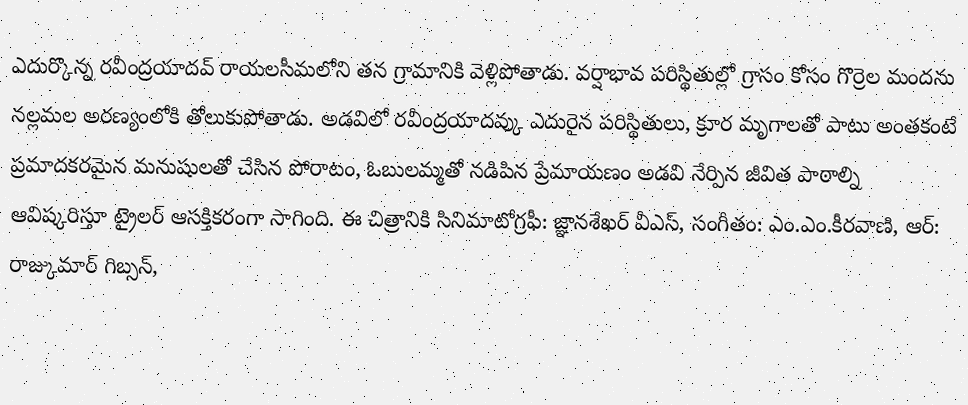ఎదుర్కొన్న రవీంద్రయాదవ్ రాయలసీమలోని తన గ్రామానికి వెళ్లిపోతాడు. వర్షాభావ పరిస్థితుల్లో గ్రాసం కోసం గొర్రెల మందను నల్లమల అరణ్యంలోకి తోలుకుపోతాడు. అడవిలో రవీంద్రయాదవ్కు ఎదురైన పరిస్థితులు, క్రూర మృగాలతో పాటు అంతకంటే ప్రమాదకరమైన మనుషులతో చేసిన పోరాటం, ఓబులమ్మతో నడిపిన ప్రేమాయణం అడవి నేర్పిన జీవిత పాఠాల్ని ఆవిష్కరిస్తూ ట్రైలర్ ఆసక్తికరంగా సాగింది. ఈ చిత్రానికి సినిమాటోగ్రఫీ: జ్ఞానశేఖర్ వీఎస్, సంగీతం: ఎం.ఎం.కీరవాణి, ఆర్: రాజ్కుమార్ గిబ్సన్,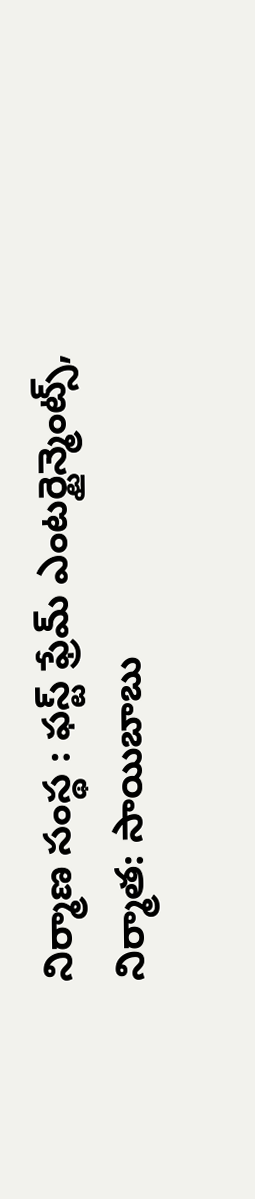నిర్మాణ సంస్థ : ఫస్ట్ ఫ్రేమ్ ఎంటర్టైన్మెంట్స్, నిర్మాత: సాయిబాబు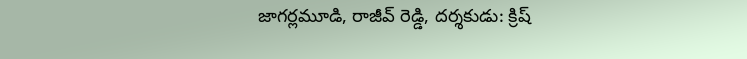జాగర్లమూడి, రాజీవ్ రెడ్డి, దర్శకుడు: క్రిష్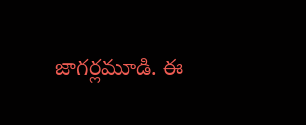జాగర్లమూడి. ఈ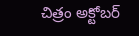చిత్రం అక్టోబర్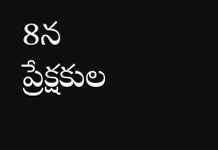8న ప్రేక్షకుల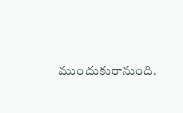ముందుకురానుంది.